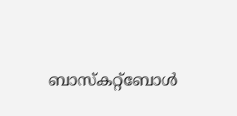ബാസ്കറ്റ്ബോൾ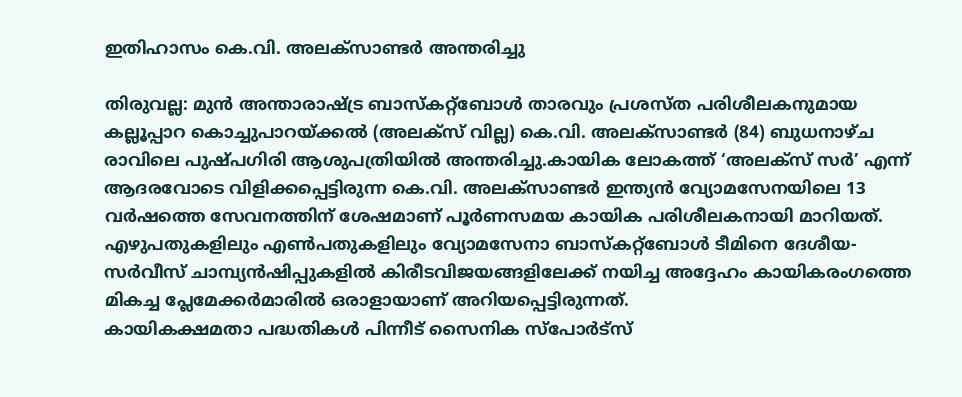ഇതിഹാസം കെ.വി. അലക്സാണ്ടർ അന്തരിച്ചു

തിരുവല്ല: മുൻ അന്താരാഷ്ട്ര ബാസ്കറ്റ്ബോൾ താരവും പ്രശസ്ത പരിശീലകനുമായ കല്ലൂപ്പാറ കൊച്ചുപാറയ്ക്കൽ (അലക്സ് വില്ല) കെ.വി. അലക്സാണ്ടർ (84) ബുധനാഴ്ച രാവിലെ പുഷ്പഗിരി ആശുപത്രിയിൽ അന്തരിച്ചു.കായിക ലോകത്ത് ‘അലക്സ് സർ’ എന്ന് ആദരവോടെ വിളിക്കപ്പെട്ടിരുന്ന കെ.വി. അലക്സാണ്ടർ ഇന്ത്യൻ വ്യോമസേനയിലെ 13 വർഷത്തെ സേവനത്തിന് ശേഷമാണ് പൂർണസമയ കായിക പരിശീലകനായി മാറിയത്.
എഴുപതുകളിലും എൺപതുകളിലും വ്യോമസേനാ ബാസ്കറ്റ്ബോൾ ടീമിനെ ദേശീയ-സർവീസ് ചാമ്പ്യൻഷിപ്പുകളിൽ കിരീടവിജയങ്ങളിലേക്ക് നയിച്ച അദ്ദേഹം കായികരംഗത്തെ മികച്ച പ്ലേമേക്കർമാരിൽ ഒരാളായാണ് അറിയപ്പെട്ടിരുന്നത്.
കായികക്ഷമതാ പദ്ധതികൾ പിന്നീട് സൈനിക സ്പോർട്സ്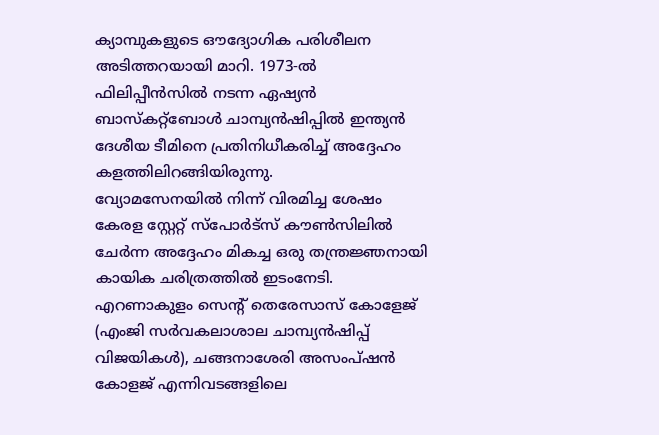ക്യാമ്പുകളുടെ ഔദ്യോഗിക പരിശീലന അടിത്തറയായി മാറി. 1973-ൽ ഫിലിപ്പീൻസിൽ നടന്ന ഏഷ്യൻ ബാസ്കറ്റ്ബോൾ ചാമ്പ്യൻഷിപ്പിൽ ഇന്ത്യൻ ദേശീയ ടീമിനെ പ്രതിനിധീകരിച്ച് അദ്ദേഹം കളത്തിലിറങ്ങിയിരുന്നു.
വ്യോമസേനയിൽ നിന്ന് വിരമിച്ച ശേഷം കേരള സ്റ്റേറ്റ് സ്പോർട്സ് കൗൺസിലിൽ ചേർന്ന അദ്ദേഹം മികച്ച ഒരു തന്ത്രജ്ഞനായി കായിക ചരിത്രത്തിൽ ഇടംനേടി. എറണാകുളം സെന്റ് തെരേസാസ് കോളേജ് (എംജി സർവകലാശാല ചാമ്പ്യൻഷിപ്പ് വിജയികൾ), ചങ്ങനാശേരി അസംപ്ഷൻ കോളജ് എന്നിവടങ്ങളിലെ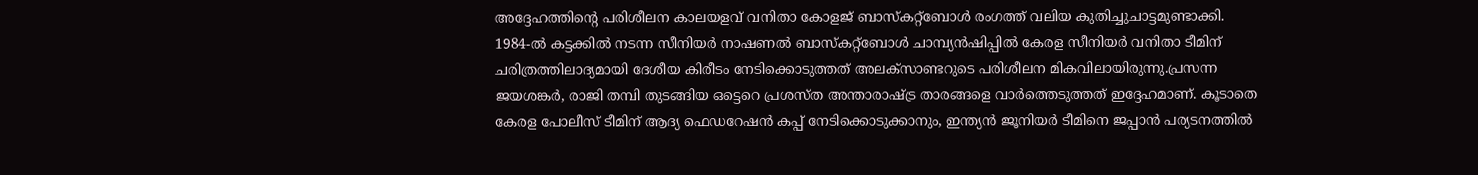അദ്ദേഹത്തിന്റെ പരിശീലന കാലയളവ് വനിതാ കോളജ് ബാസ്കറ്റ്ബോൾ രംഗത്ത് വലിയ കുതിച്ചുചാട്ടമുണ്ടാക്കി.
1984-ൽ കട്ടക്കിൽ നടന്ന സീനിയർ നാഷണൽ ബാസ്കറ്റ്ബോൾ ചാമ്പ്യൻഷിപ്പിൽ കേരള സീനിയർ വനിതാ ടീമിന് ചരിത്രത്തിലാദ്യമായി ദേശീയ കിരീടം നേടിക്കൊടുത്തത് അലക്സാണ്ടറുടെ പരിശീലന മികവിലായിരുന്നു.പ്രസന്ന ജയശങ്കർ, രാജി തമ്പി തുടങ്ങിയ ഒട്ടെറെ പ്രശസ്ത അന്താരാഷ്ട്ര താരങ്ങളെ വാർത്തെടുത്തത് ഇദ്ദേഹമാണ്. കൂടാതെ കേരള പോലീസ് ടീമിന് ആദ്യ ഫെഡറേഷൻ കപ്പ് നേടിക്കൊടുക്കാനും, ഇന്ത്യൻ ജൂനിയർ ടീമിനെ ജപ്പാൻ പര്യടനത്തിൽ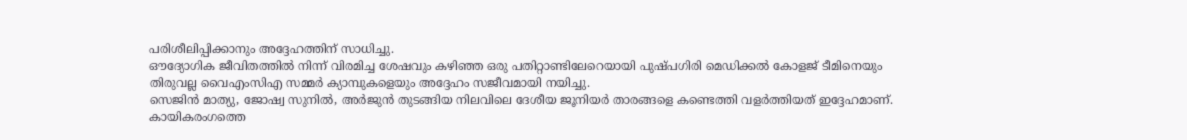പരിശീലിപ്പിക്കാനും അദ്ദേഹത്തിന് സാധിച്ചു.
ഔദ്യോഗിക ജീവിതത്തിൽ നിന്ന് വിരമിച്ച ശേഷവും കഴിഞ്ഞ ഒരു പതിറ്റാണ്ടിലേറെയായി പുഷ്പഗിരി മെഡിക്കൽ കോളജ് ടീമിനെയും തിരുവല്ല വൈഎംസിഎ സമ്മർ ക്യാമ്പുകളെയും അദ്ദേഹം സജീവമായി നയിച്ചു.
സെജിൻ മാത്യു, ജോഷ്വ സുനിൽ, അർജുൻ തുടങ്ങിയ നിലവിലെ ദേശീയ ജൂനിയർ താരങ്ങളെ കണ്ടെത്തി വളർത്തിയത് ഇദ്ദേഹമാണ്.
കായികരംഗത്തെ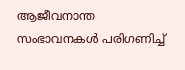ആജീവനാന്ത സംഭാവനകൾ പരിഗണിച്ച്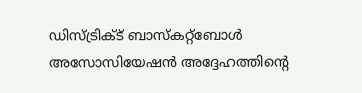ഡിസ്ട്രിക്ട് ബാസ്കറ്റ്ബോൾ അസോസിയേഷൻ അദ്ദേഹത്തിന്റെ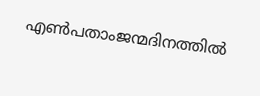എൺപതാംജന്മദിനത്തിൽ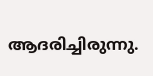ആദരിച്ചിരുന്നു.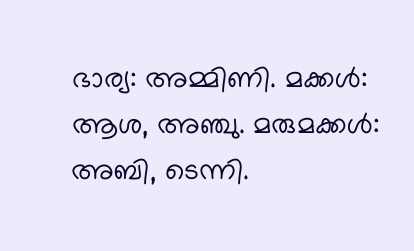ഭാര്യ: അമ്മിണി. മക്കൾ: ആശ, അഞ്ചു. മരുമക്കൾ: അബി, ടെന്നി.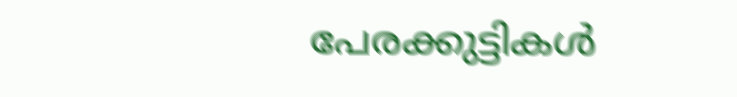പേരക്കുട്ടികൾ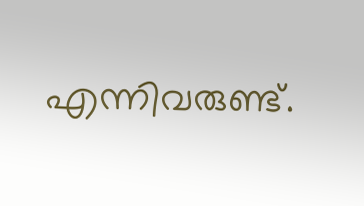എന്നിവരുണ്ട്.